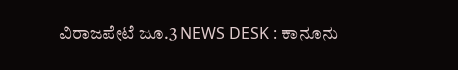ವಿರಾಜಪೇಟೆ ಜೂ.3 NEWS DESK : ಕಾನೂನು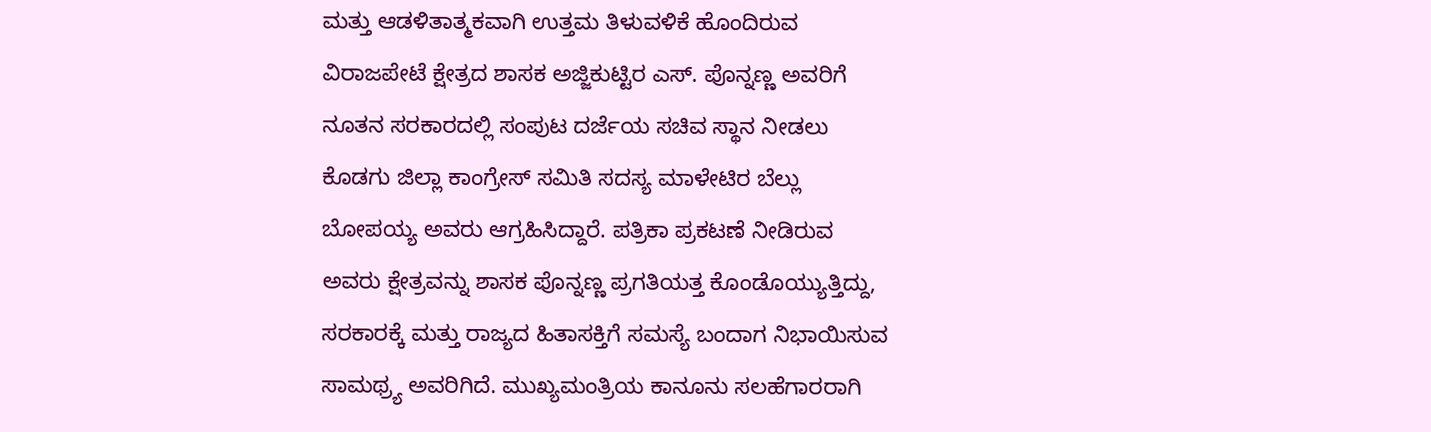ಮತ್ತು ಆಡಳಿತಾತ್ಮಕವಾಗಿ ಉತ್ತಮ ತಿಳುವಳಿಕೆ ಹೊಂದಿರುವ ವಿರಾಜಪೇಟೆ ಕ್ಷೇತ್ರದ ಶಾಸಕ ಅಜ್ಜಿಕುಟ್ಟಿರ ಎಸ್. ಪೊನ್ನಣ್ಣ ಅವರಿಗೆ ನೂತನ ಸರಕಾರದಲ್ಲಿ ಸಂಪುಟ ದರ್ಜೆಯ ಸಚಿವ ಸ್ಥಾನ ನೀಡಲು ಕೊಡಗು ಜಿಲ್ಲಾ ಕಾಂಗ್ರೇಸ್ ಸಮಿತಿ ಸದಸ್ಯ ಮಾಳೇಟಿರ ಬೆಲ್ಲು ಬೋಪಯ್ಯ ಅವರು ಆಗ್ರಹಿಸಿದ್ದಾರೆ. ಪತ್ರಿಕಾ ಪ್ರಕಟಣೆ ನೀಡಿರುವ ಅವರು ಕ್ಷೇತ್ರವನ್ನು ಶಾಸಕ ಪೊನ್ನಣ್ಣ ಪ್ರಗತಿಯತ್ತ ಕೊಂಡೊಯ್ಯುತ್ತಿದ್ದು, ಸರಕಾರಕ್ಕೆ ಮತ್ತು ರಾಜ್ಯದ ಹಿತಾಸಕ್ತಿಗೆ ಸಮಸ್ಯೆ ಬಂದಾಗ ನಿಭಾಯಿಸುವ ಸಾಮಥ್ರ್ಯ ಅವರಿಗಿದೆ. ಮುಖ್ಯಮಂತ್ರಿಯ ಕಾನೂನು ಸಲಹೆಗಾರರಾಗಿ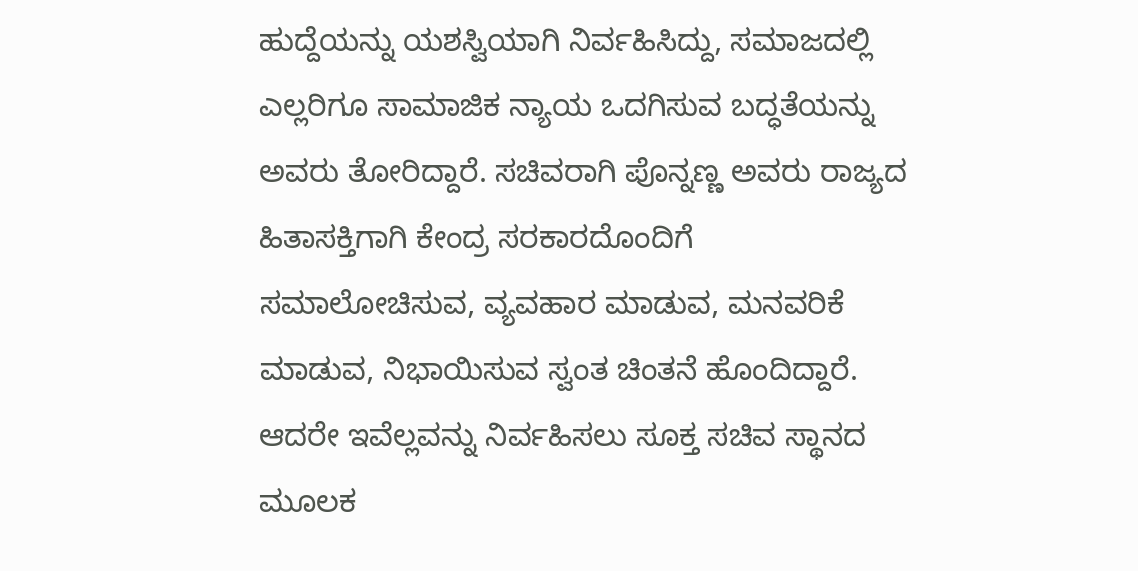ಹುದ್ದೆಯನ್ನು ಯಶಸ್ವಿಯಾಗಿ ನಿರ್ವಹಿಸಿದ್ದು, ಸಮಾಜದಲ್ಲಿ ಎಲ್ಲರಿಗೂ ಸಾಮಾಜಿಕ ನ್ಯಾಯ ಒದಗಿಸುವ ಬದ್ಧತೆಯನ್ನು ಅವರು ತೋರಿದ್ದಾರೆ. ಸಚಿವರಾಗಿ ಪೊನ್ನಣ್ಣ ಅವರು ರಾಜ್ಯದ ಹಿತಾಸಕ್ತಿಗಾಗಿ ಕೇಂದ್ರ ಸರಕಾರದೊಂದಿಗೆ ಸಮಾಲೋಚಿಸುವ, ವ್ಯವಹಾರ ಮಾಡುವ, ಮನವರಿಕೆ ಮಾಡುವ, ನಿಭಾಯಿಸುವ ಸ್ವಂತ ಚಿಂತನೆ ಹೊಂದಿದ್ದಾರೆ. ಆದರೇ ಇವೆಲ್ಲವನ್ನು ನಿರ್ವಹಿಸಲು ಸೂಕ್ತ ಸಚಿವ ಸ್ಥಾನದ ಮೂಲಕ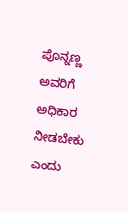ಪೊನ್ನಣ್ಣ ಅವರಿಗೆ ಅಧಿಕಾರ ನೀಡಬೇಕು ಎಂದು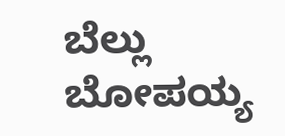ಬೆಲ್ಲು ಬೋಪಯ್ಯ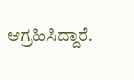ಆಗ್ರಹಿಸಿದ್ದಾರೆ.